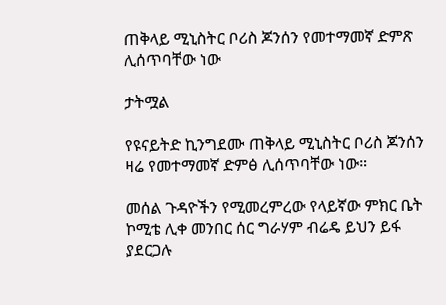ጠቅላይ ሚኒስትር ቦሪስ ጆንሰን የመተማመኛ ድምጽ ሊሰጥባቸው ነው

ታትሟል

የዩናይትድ ኪንግደሙ ጠቅላይ ሚኒስትር ቦሪስ ጆንሰን ዛሬ የመተማመኛ ድምፅ ሊሰጥባቸው ነው።

መሰል ጉዳዮችን የሚመረምረው የላይኛው ምክር ቤት ኮሚቴ ሊቀ መንበር ሰር ግራሃም ብሬዴ ይህን ይፋ ያደርጋሉ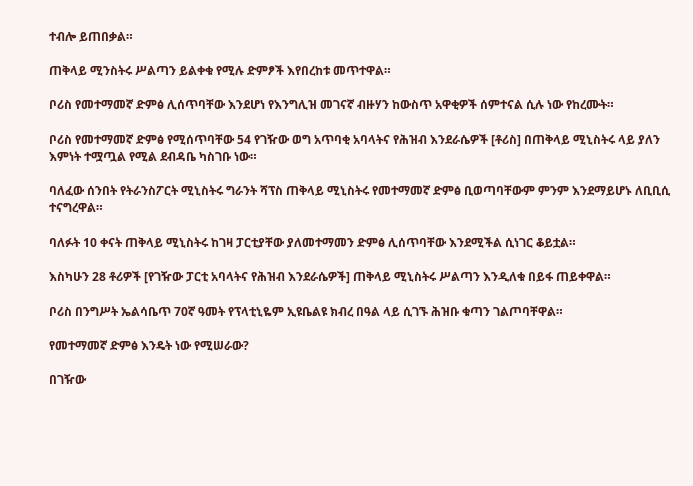ተብሎ ይጠበቃል።

ጠቅላይ ሚንስትሩ ሥልጣን ይልቀቁ የሚሉ ድምፆች እየበረከቱ መጥተዋል።

ቦሪስ የመተማመኛ ድምፅ ሊሰጥባቸው እንደሆነ የእንግሊዝ መገናኛ ብዙሃን ከውስጥ አዋቂዎች ሰምተናል ሲሉ ነው የከረሙት።

ቦሪስ የመተማመኛ ድምፅ የሚሰጥባቸው 54 የገዥው ወግ አጥባቂ አባላትና የሕዝብ እንደራሴዎች [ቶሪስ] በጠቅላይ ሚኒስትሩ ላይ ያለን እምነት ተሟጧል የሚል ደብዳቤ ካስገቡ ነው።

ባለፈው ሰንበት የትራንስፖርት ሚኒስትሩ ግራንት ሻፕስ ጠቅላይ ሚኒስትሩ የመተማመኛ ድምፅ ቢወጣባቸውም ምንም እንደማይሆኑ ለቢቢሲ ተናግረዋል።

ባለፉት 10 ቀናት ጠቅላይ ሚኒስትሩ ከገዛ ፓርቲያቸው ያለመተማመን ድምፅ ሊሰጥባቸው እንደሚችል ሲነገር ቆይቷል።

እስካሁን 28 ቶሪዎች [የገዥው ፓርቲ አባላትና የሕዝብ እንደራሴዎች] ጠቅላይ ሚኒስትሩ ሥልጣን እንዲለቁ በይፋ ጠይቀዋል።

ቦሪስ በንግሥት ኤልሳቤጥ 70ኛ ዓመት የፕላቲኒዬም ኢዩቤልዩ ክብረ በዓል ላይ ሲገኙ ሕዝቡ ቁጣን ገልጦባቸዋል።

የመተማመኛ ድምፅ እንዴት ነው የሚሠራው?

በገዥው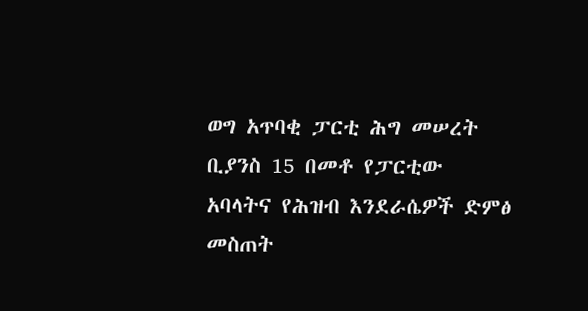ወግ አጥባቂ ፓርቲ ሕግ መሠረት ቢያንስ 15 በመቶ የፓርቲው አባላትና የሕዝብ እንደራሴዎች ድምፅ መስጠት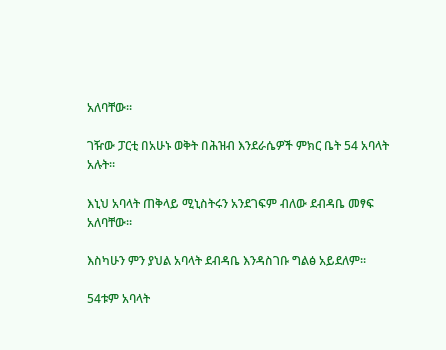አለባቸው።

ገዥው ፓርቲ በአሁኑ ወቅት በሕዝብ እንደራሴዎች ምክር ቤት 54 አባላት አሉት።

እኒህ አባላት ጠቅላይ ሚኒስትሩን አንደገፍም ብለው ደብዳቤ መፃፍ አለባቸው።

እስካሁን ምን ያህል አባላት ደብዳቤ እንዳስገቡ ግልፅ አይደለም።

54ቱም አባላት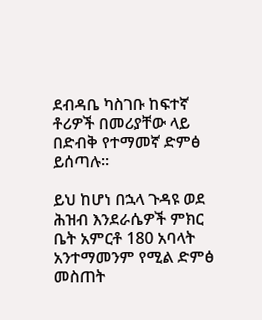ደብዳቤ ካስገቡ ከፍተኛ ቶሪዎች በመሪያቸው ላይ በድብቅ የተማመኛ ድምፅ ይሰጣሉ።

ይህ ከሆነ በኋላ ጉዳዩ ወደ ሕዝብ እንደራሴዎች ምክር ቤት አምርቶ 180 አባላት አንተማመንም የሚል ድምፅ መስጠት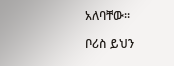አለባቸው።

ቦሪስ ይህን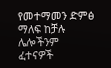የመተማመን ድምፅ ማለፍ ከቻሉ ሌሎችንም ፈተናዎች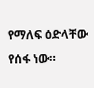የማለፍ ዕድላቸው የሰፋ ነው።